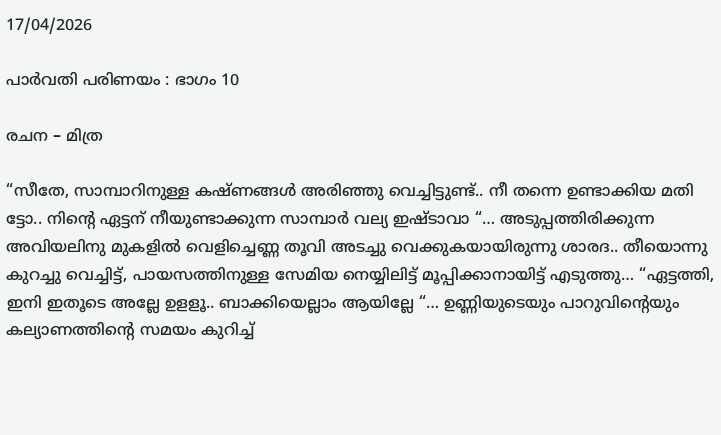17/04/2026

പാർവതി പരിണയം : ഭാഗം 10

രചന – മിത്ര

“സീതേ, സാമ്പാറിനുള്ള കഷ്ണങ്ങൾ അരിഞ്ഞു വെച്ചിട്ടുണ്ട്.. നീ തന്നെ ഉണ്ടാക്കിയ മതി ട്ടോ.. നിന്റെ ഏട്ടന് നീയുണ്ടാക്കുന്ന സാമ്പാർ വല്യ ഇഷ്ടാവാ “… അടുപ്പത്തിരിക്കുന്ന അവിയലിനു മുകളിൽ വെളിച്ചെണ്ണ തൂവി അടച്ചു വെക്കുകയായിരുന്നു ശാരദ.. തീയൊന്നു കുറച്ചു വെച്ചിട്ട്, പായസത്തിനുള്ള സേമിയ നെയ്യിലിട്ട് മൂപ്പിക്കാനായിട്ട് എടുത്തു… “ഏട്ടത്തി, ഇനി ഇതൂടെ അല്ലേ ഉളളൂ.. ബാക്കിയെല്ലാം ആയില്ലേ “… ഉണ്ണിയുടെയും പാറുവിന്റെയും കല്യാണത്തിന്റെ സമയം കുറിച്ച്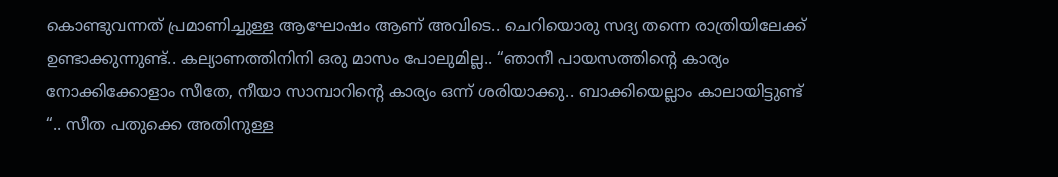കൊണ്ടുവന്നത് പ്രമാണിച്ചുള്ള ആഘോഷം ആണ് അവിടെ.. ചെറിയൊരു സദ്യ തന്നെ രാത്രിയിലേക്ക് ഉണ്ടാക്കുന്നുണ്ട്.. കല്യാണത്തിനിനി ഒരു മാസം പോലുമില്ല.. “ഞാനീ പായസത്തിന്റെ കാര്യം നോക്കിക്കോളാം സീതേ, നീയാ സാമ്പാറിന്റെ കാര്യം ഒന്ന് ശരിയാക്കു.. ബാക്കിയെല്ലാം കാലായിട്ടുണ്ട് “.. സീത പതുക്കെ അതിനുള്ള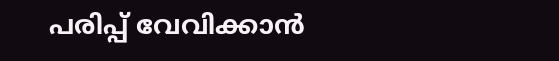പരിപ്പ് വേവിക്കാൻ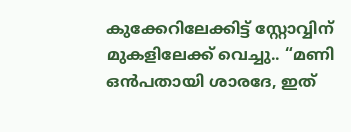കുക്കേറിലേക്കിട്ട് സ്റ്റോവ്വിന് മുകളിലേക്ക് വെച്ചു.. “മണി ഒൻപതായി ശാരദേ, ഇത്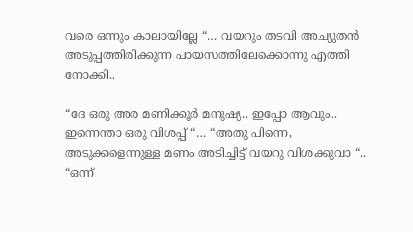വരെ ഒന്നും കാലായില്ലേ “… വയറും തടവി അച്യുതൻ അടുപ്പത്തിരിക്കുന്ന പായസത്തിലേക്കൊന്നു എത്തി നോക്കി..

“ദേ ഒരു അര മണിക്കൂർ മനുഷ്യ.. ഇപ്പോ ആവും.. ഇന്നെന്താ ഒരു വിശപ്പ് “… “അതു പിന്നെ, അടുക്കളെന്നുള്ള മണം അടിച്ചിട്ട് വയറു വിശക്കുവാ “.. “ഒന്ന്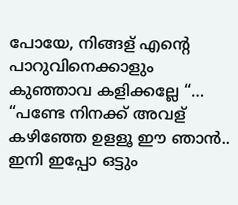പോയേ, നിങ്ങള് എന്റെ പാറുവിനെക്കാളും കുഞ്ഞാവ കളിക്കല്ലേ “… “പണ്ടേ നിനക്ക് അവള് കഴിഞ്ഞേ ഉളളൂ ഈ ഞാൻ.. ഇനി ഇപ്പോ ഒട്ടും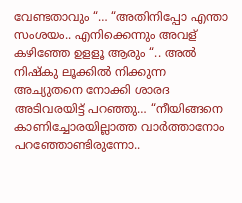വേണ്ടതാവും “… “അതിനിപ്പോ എന്താ സംശയം.. എനിക്കെന്നും അവള് കഴിഞ്ഞേ ഉളളൂ ആരും “.. അൽ നിഷ്കു ലൂക്കിൽ നിക്കുന്ന അച്യുതനെ നോക്കി ശാരദ അടിവരയിട്ട് പറഞ്ഞു… “നീയിങ്ങനെ കാണിച്ചോരയില്ലാത്ത വാർത്താനോം പറഞ്ഞോണ്ടിരുന്നോ..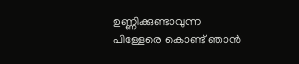ഉണ്ണിക്കുണ്ടാവുന്ന പിള്ളേരെ കൊണ്ട് ഞാൻ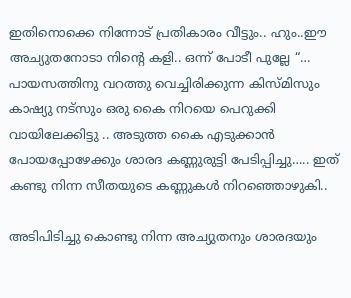ഇതിനൊക്കെ നിന്നോട് പ്രതികാരം വീട്ടും.. ഹും..ഈ അച്യുതനോടാ നിന്റെ കളി.. ഒന്ന് പോടീ പുല്ലേ “… പായസത്തിനു വറത്തു വെച്ചിരിക്കുന്ന കിസ്മിസും കാഷ്യു നട്സും ഒരു കൈ നിറയെ പെറുക്കി വായിലേക്കിട്ടു .. അടുത്ത കൈ എടുക്കാൻ പോയപ്പോഴേക്കും ശാരദ കണ്ണുരുട്ടി പേടിപ്പിച്ചു….. ഇത് കണ്ടു നിന്ന സീതയുടെ കണ്ണുകൾ നിറഞ്ഞൊഴുകി..

അടിപിടിച്ചു കൊണ്ടു നിന്ന അച്യുതനും ശാരദയും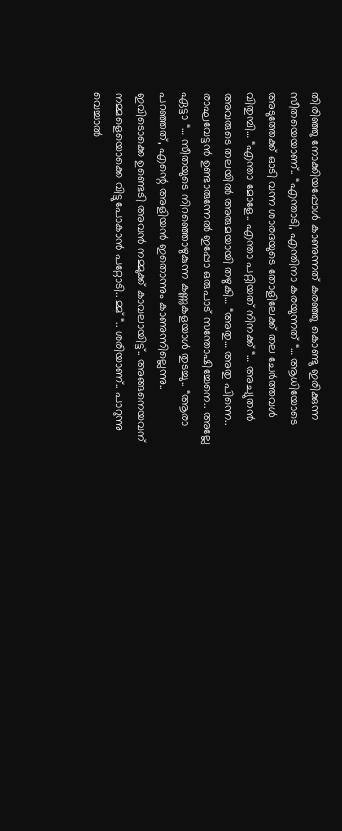തിരിഞ്ഞു നോക്കിയപ്പോൾ കാണുന്നത് കരഞ്ഞു കൊണ്ടു ഇരിക്കുന്ന സീതയെയാണ്.. “എന്താടി, എന്തിനാ കരയുന്നത് “… ആധിയോടെ അടുത്തേക്ക് ഓടി വന്ന ശാരദയുടെ തോളിലേക്ക് തല ചേർത്തവൾ വിതുമ്പി… “എന്താ മോളേ.. എന്താ പറ്റിയത് നിനക്ക് “… അച്യുതൻ അവരുടെ തലയിൽ അരുമയായി തഴുകി… “അതു… അതു പിന്നെ.. രാഘവേട്ടൻ ഉണ്ടാരുന്നേൽ ഇപ്പോ ഒരുപാട് സന്തോഷിച്ചേനെ.. അല്ലേ ഏട്ടാ “… സീതയുടെ നിറഞ്ഞൊഴുകുന്ന കണ്ണുകളയാൾ തുടച്ചു.. “ആരാ പറഞ്ഞത്, എന്റെ അളിയൻ ഇതൊന്നും കാണുന്നില്ലെന്നു.. ഇവിടൊക്കെ ഉണ്ടെടി അവൻ നമ്മുക്ക് കാവലായിട്ട്.. അങ്ങനെയവന് നമ്മളെയൊക്കെ വിട്ടുപോകാൻ പറ്റോടി.. മ്മ് “.. ശരിയാണ്.. പാറുന്നു വെച്ചാൽ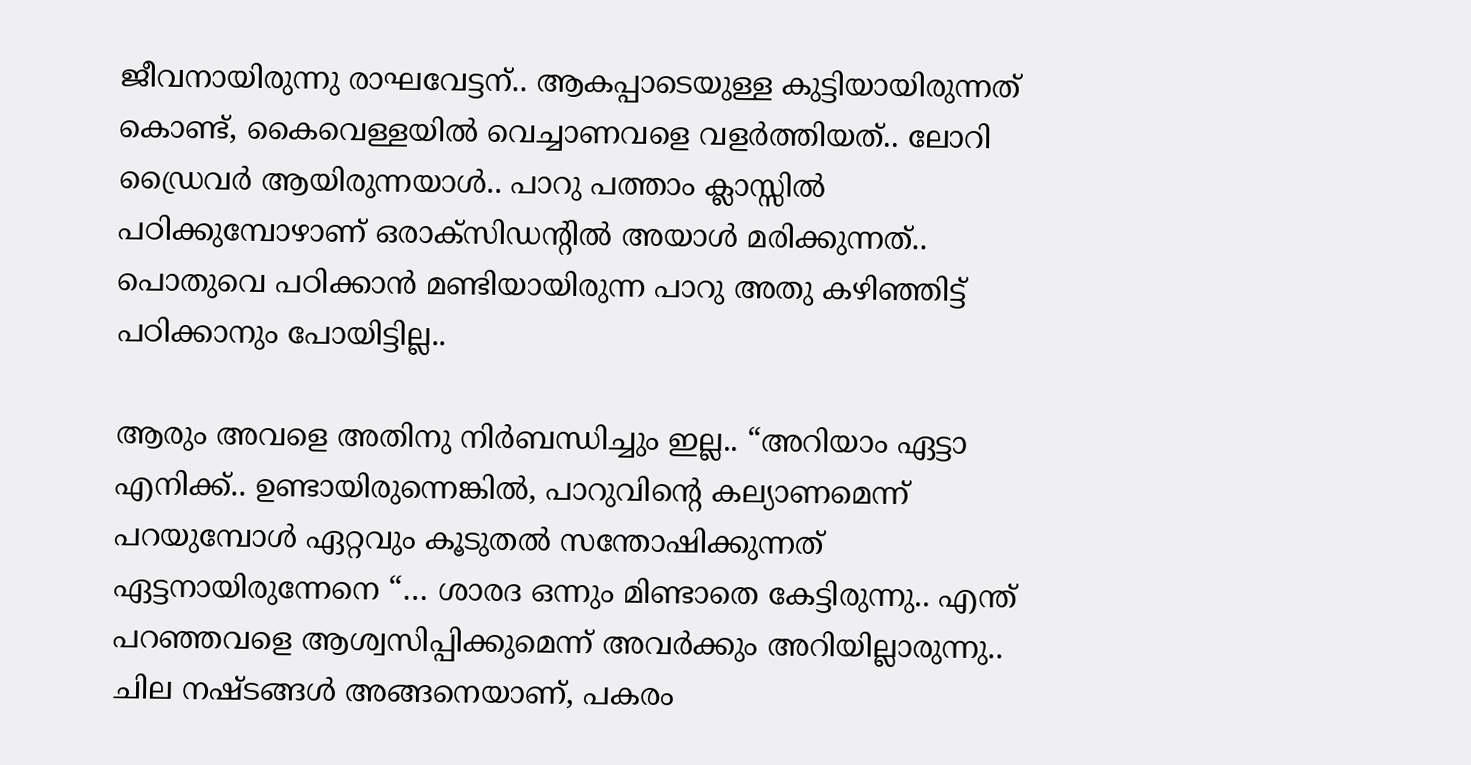ജീവനായിരുന്നു രാഘവേട്ടന്.. ആകപ്പാടെയുള്ള കുട്ടിയായിരുന്നത് കൊണ്ട്, കൈവെള്ളയിൽ വെച്ചാണവളെ വളർത്തിയത്.. ലോറി ഡ്രൈവർ ആയിരുന്നയാൾ.. പാറു പത്താം ക്ലാസ്സിൽ പഠിക്കുമ്പോഴാണ് ഒരാക്സിഡന്റിൽ അയാൾ മരിക്കുന്നത്.. പൊതുവെ പഠിക്കാൻ മണ്ടിയായിരുന്ന പാറു അതു കഴിഞ്ഞിട്ട് പഠിക്കാനും പോയിട്ടില്ല..

ആരും അവളെ അതിനു നിർബന്ധിച്ചും ഇല്ല.. “അറിയാം ഏട്ടാ എനിക്ക്.. ഉണ്ടായിരുന്നെങ്കിൽ, പാറുവിന്റെ കല്യാണമെന്ന് പറയുമ്പോൾ ഏറ്റവും കൂടുതൽ സന്തോഷിക്കുന്നത് ഏട്ടനായിരുന്നേനെ “… ശാരദ ഒന്നും മിണ്ടാതെ കേട്ടിരുന്നു.. എന്ത് പറഞ്ഞവളെ ആശ്വസിപ്പിക്കുമെന്ന് അവർക്കും അറിയില്ലാരുന്നു.. ചില നഷ്ടങ്ങൾ അങ്ങനെയാണ്, പകരം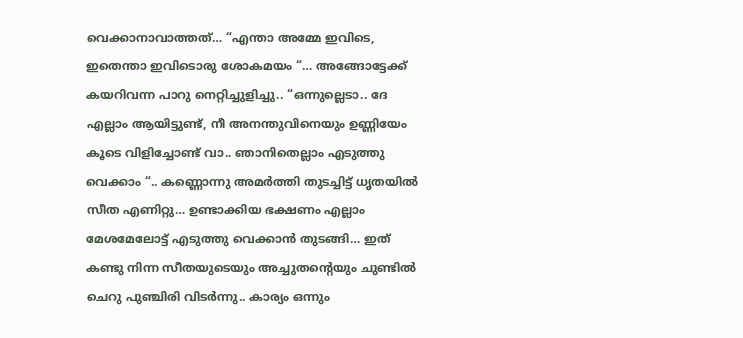വെക്കാനാവാത്തത്… “എന്താ അമ്മേ ഇവിടെ, ഇതെന്താ ഇവിടൊരു ശോകമയം “… അങ്ങോട്ടേക്ക് കയറിവന്ന പാറു നെറ്റിച്ചുളിച്ചു.. “ഒന്നുല്ലെടാ.. ദേ എല്ലാം ആയിട്ടുണ്ട്, നീ അനന്തുവിനെയും ഉണ്ണിയേം കൂടെ വിളിച്ചോണ്ട് വാ.. ഞാനിതെല്ലാം എടുത്തു വെക്കാം “.. കണ്ണൊന്നു അമർത്തി തുടച്ചിട്ട് ധൃതയിൽ സീത എണിറ്റു… ഉണ്ടാക്കിയ ഭക്ഷണം എല്ലാം മേശമേലോട്ട് എടുത്തു വെക്കാൻ തുടങ്ങി… ഇത് കണ്ടു നിന്ന സീതയുടെയും അച്ചുതന്റെയും ചുണ്ടിൽ ചെറു പുഞ്ചിരി വിടർന്നു.. കാര്യം ഒന്നും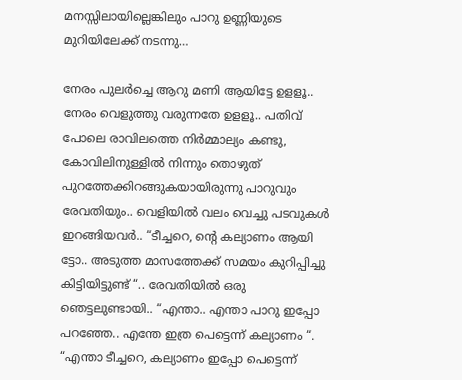മനസ്സിലായില്ലെങ്കിലും പാറു ഉണ്ണിയുടെ മുറിയിലേക്ക് നടന്നു…

നേരം പുലർച്ചെ ആറു മണി ആയിട്ടേ ഉളളൂ.. നേരം വെളുത്തു വരുന്നതേ ഉളളൂ.. പതിവ് പോലെ രാവിലത്തെ നിർമ്മാല്യം കണ്ടു, കോവിലിനുള്ളിൽ നിന്നും തൊഴുത് പുറത്തേക്കിറങ്ങുകയായിരുന്നു പാറുവും രേവതിയും.. വെളിയിൽ വലം വെച്ചു പടവുകൾ ഇറങ്ങിയവർ.. “ടീച്ചറെ, ന്റെ കല്യാണം ആയി ട്ടോ.. അടുത്ത മാസത്തേക്ക് സമയം കുറിപ്പിച്ചു കിട്ടിയിട്ടുണ്ട് “.. രേവതിയിൽ ഒരു ഞെട്ടലുണ്ടായി.. “എന്താ.. എന്താ പാറു ഇപ്പോ പറഞ്ഞേ.. എന്തേ ഇത്ര പെട്ടെന്ന് കല്യാണം “. “എന്താ ടീച്ചറെ, കല്യാണം ഇപ്പോ പെട്ടെന്ന്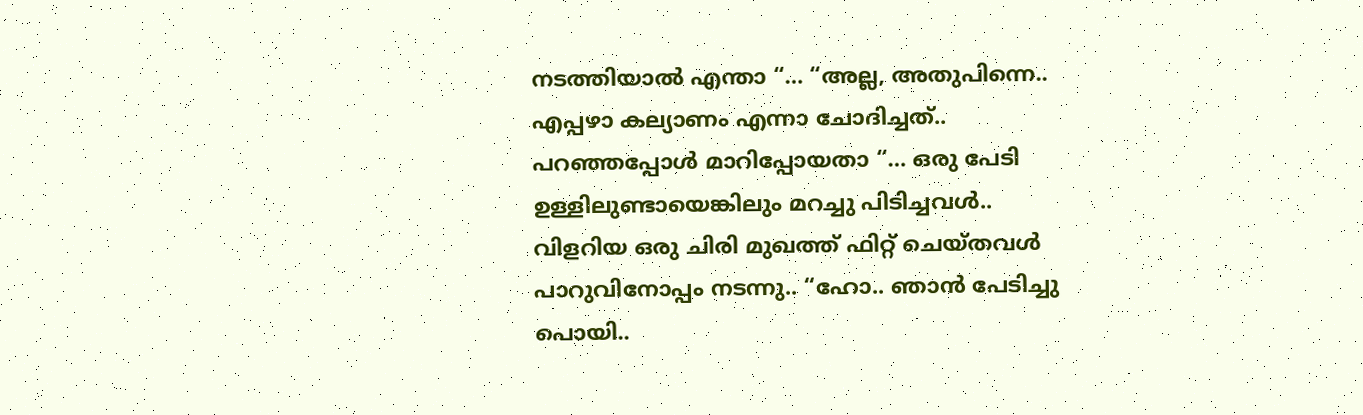നടത്തിയാൽ എന്താ “… “അല്ല, അതുപിന്നെ.. എപ്പഴാ കല്യാണം എന്നാ ചോദിച്ചത്.. പറഞ്ഞപ്പോൾ മാറിപ്പോയതാ “… ഒരു പേടി ഉള്ളിലുണ്ടായെങ്കിലും മറച്ചു പിടിച്ചവൾ.. വിളറിയ ഒരു ചിരി മുഖത്ത് ഫിറ്റ്‌ ചെയ്തവൾ പാറുവിനോപ്പം നടന്നു.. “ഹോ.. ഞാൻ പേടിച്ചു പൊയി..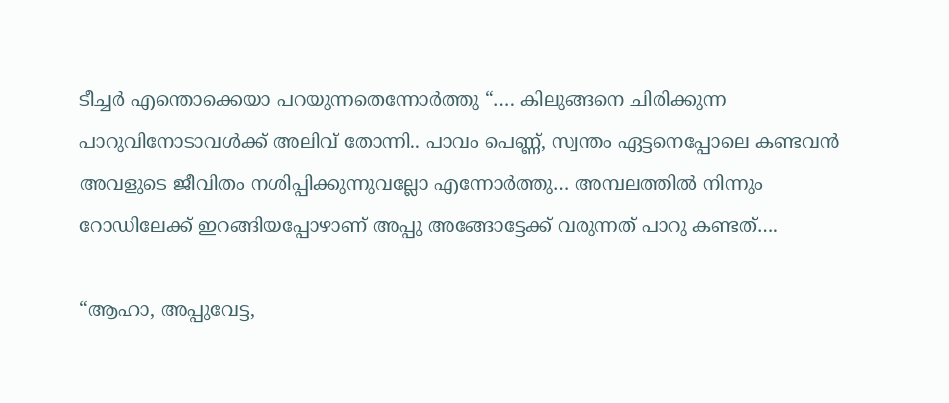ടീച്ചർ എന്തൊക്കെയാ പറയുന്നതെന്നോർത്തു “…. കിലുങ്ങനെ ചിരിക്കുന്ന പാറുവിനോടാവൾക്ക് അലിവ് തോന്നി.. പാവം പെണ്ണ്, സ്വന്തം ഏട്ടനെപ്പോലെ കണ്ടവൻ അവളുടെ ജീവിതം നശിപ്പിക്കുന്നുവല്ലോ എന്നോർത്തു… അമ്പലത്തിൽ നിന്നും റോഡിലേക്ക് ഇറങ്ങിയപ്പോഴാണ് അപ്പു അങ്ങോട്ടേക്ക് വരുന്നത് പാറു കണ്ടത്….

“ആഹാ, അപ്പുവേട്ട,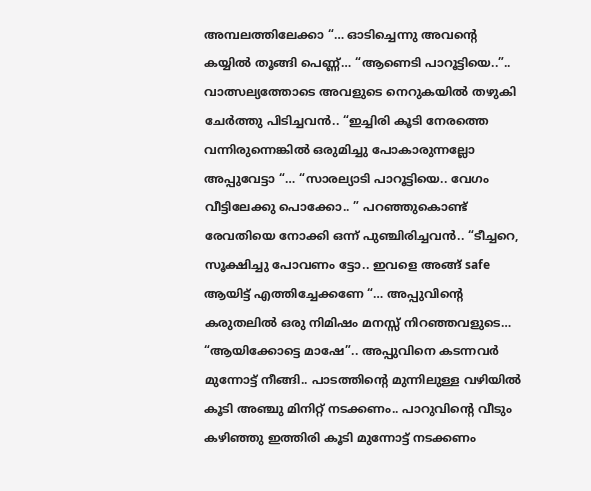അമ്പലത്തിലേക്കാ “… ഓടിച്ചെന്നു അവന്റെ കയ്യിൽ തൂങ്ങി പെണ്ണ്… “ആണെടി പാറൂട്ടിയെ..”.. വാത്സല്യത്തോടെ അവളുടെ നെറുകയിൽ തഴുകി ചേർത്തു പിടിച്ചവൻ.. “ഇച്ചിരി കൂടി നേരത്തെ വന്നിരുന്നെങ്കിൽ ഒരുമിച്ചു പോകാരുന്നല്ലോ അപ്പുവേട്ടാ “… “സാരല്യാടി പാറൂട്ടിയെ.. വേഗം വീട്ടിലേക്കു പൊക്കോ.. ” പറഞ്ഞുകൊണ്ട് രേവതിയെ നോക്കി ഒന്ന് പുഞ്ചിരിച്ചവൻ.. “ടീച്ചറെ, സൂക്ഷിച്ചു പോവണം ട്ടോ.. ഇവളെ അങ്ങ് safe ആയിട്ട് എത്തിച്ചേക്കണേ “… അപ്പുവിന്റെ കരുതലിൽ ഒരു നിമിഷം മനസ്സ് നിറഞ്ഞവളുടെ… “ആയിക്കോട്ടെ മാഷേ”.. അപ്പുവിനെ കടന്നവർ മുന്നോട്ട് നീങ്ങി.. പാടത്തിന്റെ മുന്നിലുള്ള വഴിയിൽ കൂടി അഞ്ചു മിനിറ്റ് നടക്കണം.. പാറുവിന്റെ വീടും കഴിഞ്ഞു ഇത്തിരി കൂടി മുന്നോട്ട് നടക്കണം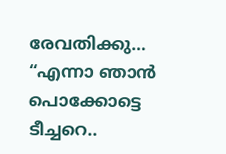രേവതിക്കു… “എന്നാ ഞാൻ പൊക്കോട്ടെ ടീച്ചറെ..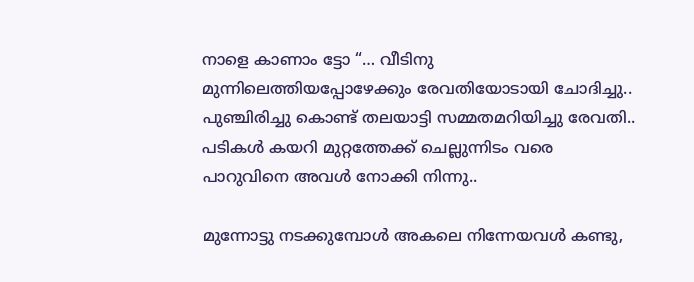നാളെ കാണാം ട്ടോ “… വീടിനു മുന്നിലെത്തിയപ്പോഴേക്കും രേവതിയോടായി ചോദിച്ചു.. പുഞ്ചിരിച്ചു കൊണ്ട് തലയാട്ടി സമ്മതമറിയിച്ചു രേവതി.. പടികൾ കയറി മുറ്റത്തേക്ക് ചെല്ലുന്നിടം വരെ പാറുവിനെ അവൾ നോക്കി നിന്നു..

മുന്നോട്ടു നടക്കുമ്പോൾ അകലെ നിന്നേയവൾ കണ്ടു,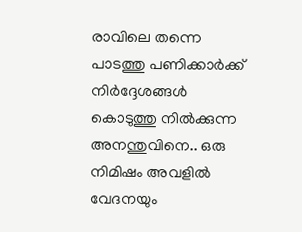രാവിലെ തന്നെ പാടത്തു പണിക്കാർക്ക് നിർദ്ദേശങ്ങൾ കൊടുത്തു നിൽക്കുന്ന അനന്തുവിനെ.. ഒരു നിമിഷം അവളിൽ വേദനയും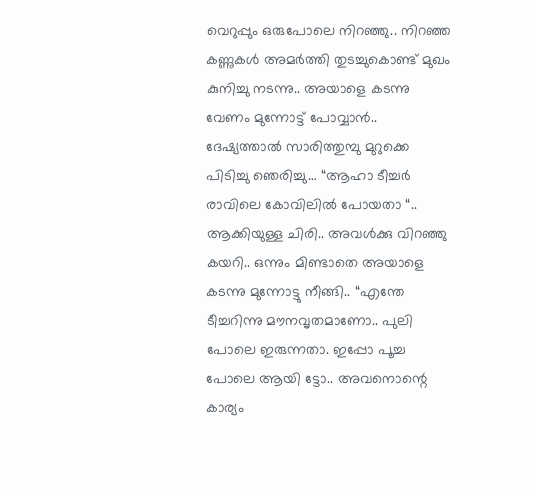വെറുപ്പും ഒരുപോലെ നിറഞ്ഞു.. നിറഞ്ഞ കണ്ണുകൾ അമർത്തി തുടച്ചുകൊണ്ട് മുഖം കുനിച്ചു നടന്നു.. അയാളെ കടന്നു വേണം മുന്നോട്ട് പോവ്വാൻ.. ദേഷ്യത്താൽ സാരിത്തുമ്പു മുറുക്കെ പിടിച്ചു ഞെരിച്ചു… “ആഹാ ടീച്ചർ രാവിലെ കോവിലിൽ പോയതാ “.. ആക്കിയുള്ള ചിരി.. അവൾക്കു വിറഞ്ഞു കയറി.. ഒന്നും മിണ്ടാതെ അയാളെ കടന്നു മുന്നോട്ടു നീങ്ങി.. “എന്തേ ടീച്ചറിന്നു മൗനവൃതമാണോ.. പുലി പോലെ ഇരുന്നതാ. ഇപ്പോ പൂച്ച പോലെ ആയി ട്ടോ.. അവനൊന്റെ കാര്യം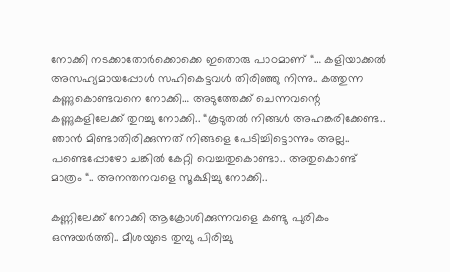നോക്കി നടക്കാതോർക്കൊക്കെ ഇതൊരു പാഠമാണ് “… കളിയാക്കൽ അസഹ്യമായപ്പോൾ സഹികെട്ടവൾ തിരിഞ്ഞു നിന്നു.. കത്തുന്ന കണ്ണുകൊണ്ടവനെ നോക്കി… അടുത്തേക്ക് ചെന്നവന്റെ കണ്ണുകളിലേക്ക് തുറച്ചു നോക്കി.. “കൂടുതൽ നിങ്ങൾ അഹങ്കരിക്കേണ്ട.. ഞാൻ മിണ്ടാതിരിക്കുന്നത് നിങ്ങളെ പേടിച്ചിട്ടൊന്നും അല്ല.. പണ്ടെപ്പോഴോ ചങ്കിൽ കേറ്റി വെച്ചതുകൊണ്ടാ.. അതുകൊണ്ട് മാത്രം “.. അനന്തനവളെ സൂക്ഷിച്ചു നോക്കി..

കണ്ണിലേക്ക് നോക്കി ആക്രോശിക്കുന്നവളെ കണ്ടു പുരികം ഒന്നുയർത്തി.. മീശയുടെ തുമ്പു പിരിച്ചു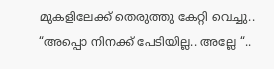മുകളിലേക്ക് തെരുത്തു കേറ്റി വെച്ചു.. “അപ്പൊ നിനക്ക് പേടിയില്ല.. അല്ലേ “..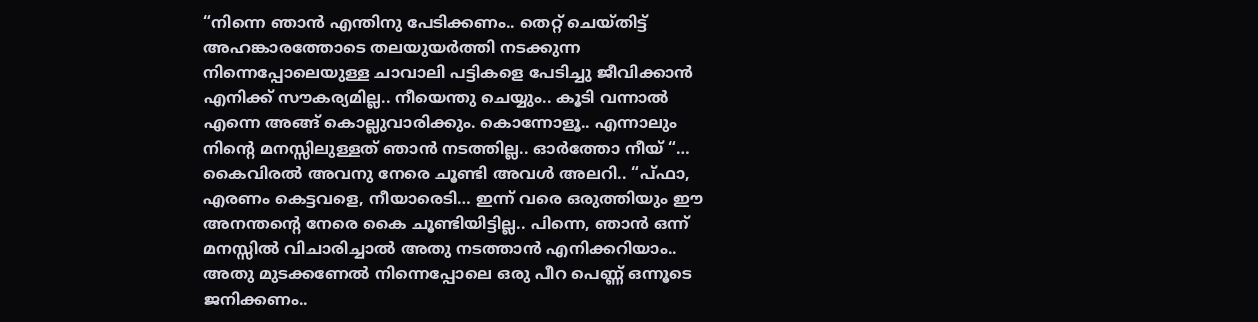“നിന്നെ ഞാൻ എന്തിനു പേടിക്കണം.. തെറ്റ് ചെയ്തിട്ട് അഹങ്കാരത്തോടെ തലയുയർത്തി നടക്കുന്ന നിന്നെപ്പോലെയുള്ള ചാവാലി പട്ടികളെ പേടിച്ചു ജീവിക്കാൻ എനിക്ക് സൗകര്യമില്ല.. നീയെന്തു ചെയ്യും.. കൂടി വന്നാൽ എന്നെ അങ്ങ് കൊല്ലുവാരിക്കും. കൊന്നോളൂ.. എന്നാലും നിന്റെ മനസ്സിലുള്ളത് ഞാൻ നടത്തില്ല.. ഓർത്തോ നീയ് “… കൈവിരൽ അവനു നേരെ ചൂണ്ടി അവൾ അലറി.. “പ്ഫാ, എരണം കെട്ടവളെ, നീയാരെടി… ഇന്ന് വരെ ഒരുത്തിയും ഈ അനന്തന്റെ നേരെ കൈ ചൂണ്ടിയിട്ടില്ല.. പിന്നെ, ഞാൻ ഒന്ന് മനസ്സിൽ വിചാരിച്ചാൽ അതു നടത്താൻ എനിക്കറിയാം.. അതു മുടക്കണേൽ നിന്നെപ്പോലെ ഒരു പീറ പെണ്ണ് ഒന്നൂടെ ജനിക്കണം..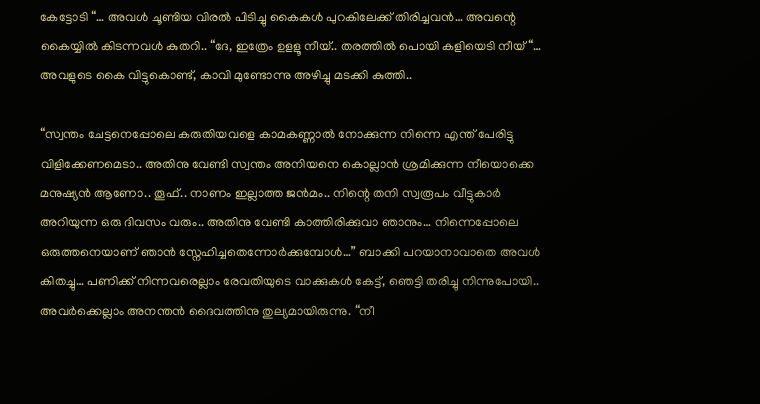കേട്ടോടി “… അവൾ ചൂണ്ടിയ വിരൽ പിടിച്ചു കൈകൾ പുറകിലേക്ക് തിരിച്ചവൻ… അവന്റെ കൈയ്യിൽ കിടന്നവൾ കുതറി.. “ദേ, ഇത്രേം ഉളളൂ നീയ്.. തരത്തിൽ പൊയി കളിയെടി നീയ് “… അവളുടെ കൈ വിട്ടുകൊണ്ട്, കാവി മുണ്ടോന്നു അഴിച്ചു മടക്കി കുത്തി..

“സ്വന്തം ചേട്ടനെപ്പോലെ കരുതിയവളെ കാമകണ്ണാൽ നോക്കുന്ന നിന്നെ എന്ത് പേരിട്ടു വിളിക്കേണമെടാ.. അതിനു വേണ്ടി സ്വന്തം അനിയനെ കൊല്ലാൻ ശ്രമിക്കുന്ന നീയൊക്കെ മനുഷ്യൻ ആണോ.. തൂഫ്.. നാണം ഇല്ലാത്ത ജൻമം.. നിന്റെ തനി സ്വരൂപം വീട്ടുകാർ അറിയുന്ന ഒരു ദിവസം വരും.. അതിനു വേണ്ടി കാത്തിരിക്കുവാ ഞാനും… നിന്നെപ്പോലെ ഒരുത്തനെയാണ് ഞാൻ സ്നേഹിച്ചതെന്നോർക്കുമ്പോൾ…” ബാക്കി പറയാനാവാതെ അവൾ കിതച്ചു… പണിക്ക് നിന്നവരെല്ലാം രേവതിയുടെ വാക്കുകൾ കേട്ട്, ഞെട്ടി തരിച്ചു നിന്നുപോയി.. അവർക്കെല്ലാം അനന്തൻ ദൈവത്തിനു തുല്യമായിരുന്നു. “നീ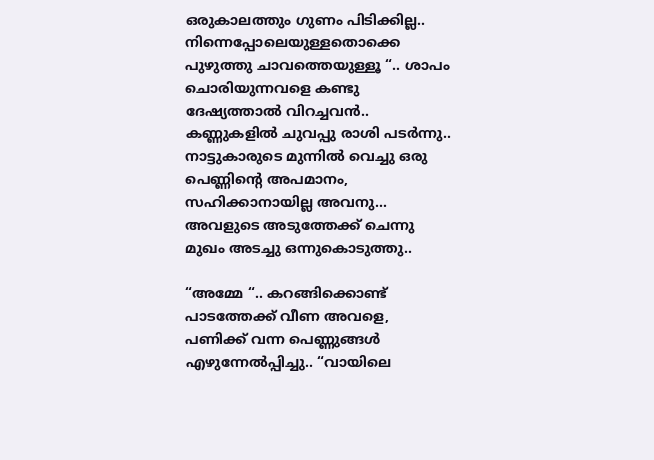ഒരുകാലത്തും ഗുണം പിടിക്കില്ല.. നിന്നെപ്പോലെയുള്ളതൊക്കെ പുഴുത്തു ചാവത്തെയുള്ളൂ “.. ശാപം ചൊരിയുന്നവളെ കണ്ടു ദേഷ്യത്താൽ വിറച്ചവൻ.. കണ്ണുകളിൽ ചുവപ്പു രാശി പടർന്നു.. നാട്ടുകാരുടെ മുന്നിൽ വെച്ചു ഒരു പെണ്ണിന്റെ അപമാനം, സഹിക്കാനായില്ല അവനു… അവളുടെ അടുത്തേക്ക് ചെന്നു മുഖം അടച്ചു ഒന്നുകൊടുത്തു..

“അമ്മേ “.. കറങ്ങിക്കൊണ്ട് പാടത്തേക്ക് വീണ അവളെ, പണിക്ക് വന്ന പെണ്ണുങ്ങൾ എഴുന്നേൽപ്പിച്ചു.. “വായിലെ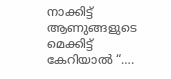നാക്കിട്ട് ആണുങ്ങളുടെ മെക്കിട്ട് കേറിയാൽ “….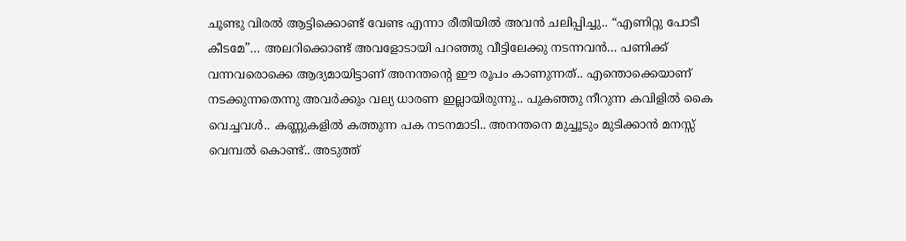ചൂണ്ടു വിരൽ ആട്ടിക്കൊണ്ട് വേണ്ട എന്നാ രീതിയിൽ അവൻ ചലിപ്പിച്ചു.. “എണിറ്റു പോടീ കീടമേ”… അലറിക്കൊണ്ട് അവളോടായി പറഞ്ഞു വീട്ടിലേക്കു നടന്നവൻ… പണിക്ക് വന്നവരൊക്കെ ആദ്യമായിട്ടാണ് അനന്തന്റെ ഈ രൂപം കാണുന്നത്.. എന്തൊക്കെയാണ് നടക്കുന്നതെന്നു അവർക്കും വല്യ ധാരണ ഇല്ലായിരുന്നു.. പുകഞ്ഞു നീറുന്ന കവിളിൽ കൈ വെച്ചവൾ.. കണ്ണുകളിൽ കത്തുന്ന പക നടനമാടി.. അനന്തനെ മുച്ചൂടും മുടിക്കാൻ മനസ്സ് വെമ്പൽ കൊണ്ട്.. അടുത്ത്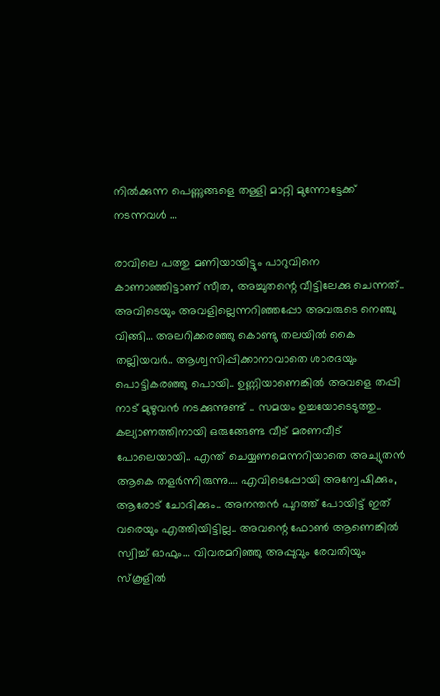നിൽക്കുന്ന പെണ്ണുങ്ങളെ തള്ളി മാറ്റി മുന്നോട്ടേക്ക് നടന്നവൾ …

രാവിലെ പത്തു മണിയായിട്ടും പാറുവിനെ കാണാഞ്ഞിട്ടാണ് സീത, അച്ചുതന്റെ വീട്ടിലേക്കു ചെന്നത്.. അവിടെയും അവളില്ലെന്നറിഞ്ഞപ്പോ അവരുടെ നെഞ്ചു വിങ്ങി… അലറിക്കരഞ്ഞു കൊണ്ടു തലയിൽ കൈ തല്ലിയവർ.. ആശ്വസിപ്പിക്കാനാവാതെ ശാരദയും പൊട്ടികരഞ്ഞു പൊയി.. ഉണ്ണിയാണെങ്കിൽ അവളെ തപ്പി നാട് മുഴുവൻ നടക്കുന്നുണ്ട് .. സമയം ഉച്ചയോടെടുത്തു.. കല്യാണത്തിനായി ഒരുങ്ങേണ്ട വീട് മരണവീട് പോലെയായി.. എന്ത് ചെയ്യണമെന്നറിയാതെ അച്യുതൻ ആകെ തളർന്നിരുന്നു…. എവിടെപ്പോയി അന്വേഷിക്കും, ആരോട് ചോദിക്കും.. അനന്തൻ പുറത്ത് പോയിട്ട് ഇത് വരെയും എത്തിയിട്ടില്ല.. അവന്റെ ഫോൺ ആണെങ്കിൽ സ്വിച്ച് ഓഫും… വിവരമറിഞ്ഞു അപ്പുവും രേവതിയും സ്കൂളിൽ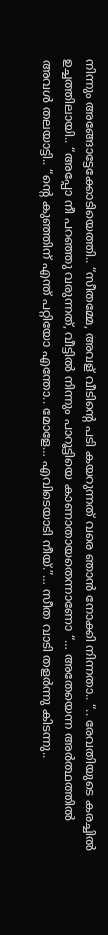നിന്നും അങ്ങോട്ടേക്കോടിയെത്തി.. “സീതമ്മേ, അവള് വീടിന്റെ പടി കയറുന്നത് വരെ ഞാൻ നോക്കി നിന്നതാ.. “.. രേവതിയുടെ കരച്ചിൽ ഉച്ചത്തിലായി.. “അപ്പോ നീ പറഞ്ഞു വരുന്നത്, വീട്ടിൽ നിന്നും പാറൂട്ടിയെ കാണാതായതെന്നാണോ “… അതേയെന്ന അർത്ഥത്തിൽ അവൾ തലയാട്ടി.. “ന്റെ കുഞ്ഞിന് എന്ത് പറ്റിയോ എന്തോ.. മോളേ… എവിടെയാടി നീയ്.”… സീത വാടി തളർന്നു കിടന്നു..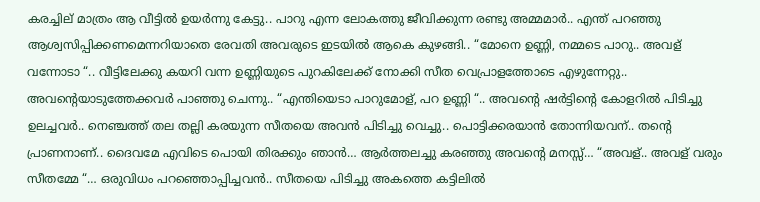കരച്ചില് മാത്രം ആ വീട്ടിൽ ഉയർന്നു കേട്ടു.. പാറു എന്ന ലോകത്തു ജീവിക്കുന്ന രണ്ടു അമ്മമാർ.. എന്ത് പറഞ്ഞു ആശ്വസിപ്പിക്കണമെന്നറിയാതെ രേവതി അവരുടെ ഇടയിൽ ആകെ കുഴങ്ങി.. “മോനെ ഉണ്ണി, നമ്മടെ പാറു.. അവള് വന്നോടാ “.. വീട്ടിലേക്കു കയറി വന്ന ഉണ്ണിയുടെ പുറകിലേക്ക് നോക്കി സീത വെപ്രാളത്തോടെ എഴുന്നേറ്റു.. അവന്റെയാടുത്തേക്കവർ പാഞ്ഞു ചെന്നു.. “എന്തിയെടാ പാറുമോള്, പറ ഉണ്ണി “.. അവന്റെ ഷർട്ടിന്റെ കോളറിൽ പിടിച്ചു ഉലച്ചവർ.. നെഞ്ചത്ത് തല തല്ലി കരയുന്ന സീതയെ അവൻ പിടിച്ചു വെച്ചു.. പൊട്ടിക്കരയാൻ തോന്നിയവന്.. തന്റെ പ്രാണനാണ്.. ദൈവമേ എവിടെ പൊയി തിരക്കും ഞാൻ… ആർത്തലച്ചു കരഞ്ഞു അവന്റെ മനസ്സ്… “അവള്.. അവള് വരും സീതമ്മേ “… ഒരുവിധം പറഞ്ഞൊപ്പിച്ചവൻ.. സീതയെ പിടിച്ചു അകത്തെ കട്ടിലിൽ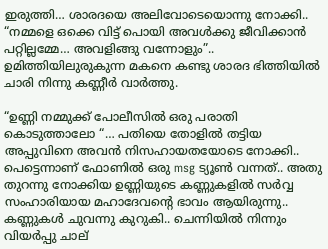ഇരുത്തി… ശാരദയെ അലിവോടെയൊന്നു നോക്കി.. “നമ്മളെ ഒക്കെ വിട്ട് പൊയി അവൾക്കു ജീവിക്കാൻ പറ്റില്ലമ്മേ… അവളിങ്ങു വന്നോളും”.. ഉമിത്തിയിലുരുകുന്ന മകനെ കണ്ടു ശാരദ ഭിത്തിയിൽ ചാരി നിന്നു കണ്ണീർ വാർത്തു.

“ഉണ്ണി നമ്മുക്ക് പോലീസിൽ ഒരു പരാതി കൊടുത്താലോ “… പതിയെ തോളിൽ തട്ടിയ അപ്പുവിനെ അവൻ നിസഹായതയോടെ നോക്കി.. പെട്ടെന്നാണ് ഫോണിൽ ഒരു msg ട്യൂൺ വന്നത്.. അതു തുറന്നു നോക്കിയ ഉണ്ണിയുടെ കണ്ണുകളിൽ സർവ്വ സംഹാരിയായ മഹാദേവന്റെ ഭാവം ആയിരുന്നു.. കണ്ണുകൾ ചുവന്നു കുറുകി.. ചെന്നിയിൽ നിന്നും വിയർപ്പു ചാല്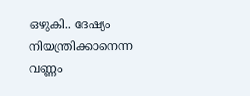ഒഴുകി.. ദേഷ്യം നിയന്ത്രിക്കാനെന്ന വണ്ണം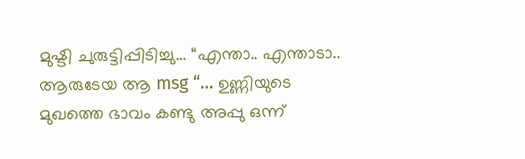മുഷ്ടി ചുരുട്ടിപ്പിടിച്ചു… “എന്താ.. എന്താടാ.. ആരുടേയ ആ msg “… ഉണ്ണിയുടെ മുഖത്തെ ഭാവം കണ്ടു അപ്പു ഒന്ന്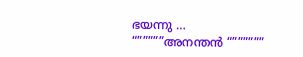ഭയന്നു … “”””””അനന്തൻ “””””””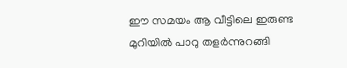ഈ സമയം ആ വീട്ടിലെ ഇരുണ്ട മുറിയിൽ പാറു തളർന്നുറങ്ങി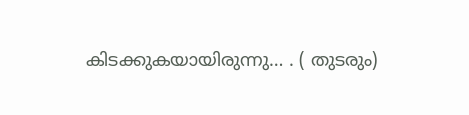കിടക്കുകയായിരുന്നു… . ( തുടരും)